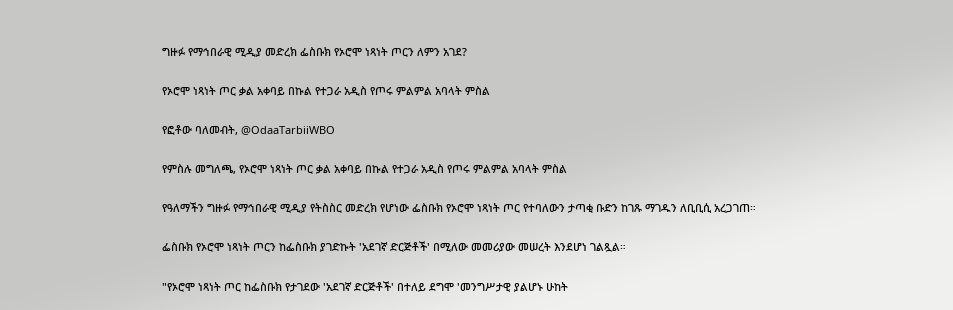ግዙፉ የማኅበራዊ ሚዲያ መድረክ ፌስቡክ የኦሮሞ ነጻነት ጦርን ለምን አገደ?

የኦሮሞ ነጻነት ጦር ቃል አቀባይ በኩል የተጋራ አዲስ የጦሩ ምልምል አባላት ምስል

የፎቶው ባለመብት, @OdaaTarbiiWBO

የምስሉ መግለጫ, የኦሮሞ ነጻነት ጦር ቃል አቀባይ በኩል የተጋራ አዲስ የጦሩ ምልምል አባላት ምስል

የዓለማችን ግዙፉ የማኅበራዊ ሚዲያ የትስስር መድረክ የሆነው ፌስቡክ የኦሮሞ ነጻነት ጦር የተባለውን ታጣቂ ቡድን ከገጹ ማገዱን ለቢቢሲ አረጋገጠ።

ፌስቡክ የኦሮሞ ነጻነት ጦርን ከፌስቡክ ያገድኩት 'አደገኛ ድርጅቶች' በሚለው መመሪያው መሠረት እንደሆነ ገልጿል።

"የኦሮሞ ነጻነት ጦር ከፌስቡክ የታገደው 'አደገኛ ድርጅቶች' በተለይ ደግሞ 'መንግሥታዊ ያልሆኑ ሁከት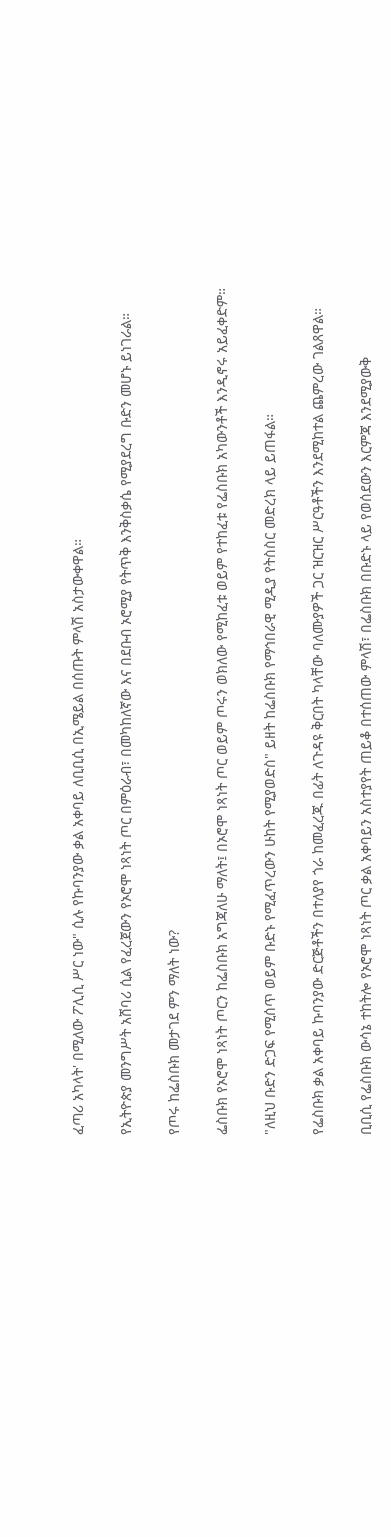ፈጣሪ አካላት' በሚለው ፖሊሲ ሥር ነው" ሲሉ የኩባንያው ቃል አቀባይ ለቢቢሲ በኢሜይል በሰጡት ምላሽ አስታውቀዋል።

የኢትዮጵያ መንግሥት አሸባሪ ሲል የፈረጀውን የኦሮሞ ነጻነት ጦር በምዕራብ፣ በመካከለኛው እና በደቡብ ኦሮሚያ የትጥቅ እንቅስቃሴ የሚያደረግ ቡድን መሆኑ ይነገራል።

የጦሩ ከፌስቡክ መታገደ ምን ማለት ነው?

ፌስቡክ የኦሮሞ ነጻነት ጦርን ከፌስቡክ አግጃለሁ ማለት፤ በኦሮሞ ነጻነት ጦር ወይም ጦሩን ወክለው የሚከፈቱ ወይም የተከፈቱ የፌስቡክ አካውንቶች እንዲኖሩ አይፈቀድም።

"ለዚህ ቡድን ድጋፍ የሚሰጥ ወይም ቡድኑ የሚፈጥረውን ሁከት የሚያወድስ" ይዘት ከፌስቡክ የማኅበራዊ ሚዲያ የትስስር መድረክ ላይ ይጠፋል።

የፌስቡክ ቃል አቀባይ ኩባንያው ድርጅቶችን በተለያየ ጎራ ከመፈረጁ በፊት ለጉዳዩ ቅርበት ካላቸው ባለሙያዎች ጋር ዝርዝር ሥርዓቶችን እንደሚከተል ጨምረው ገልጸዋል።

ቢቢሲ የፌስቡክ ውሳኔ ተከትሎ የኦሮሞ ነጻነት ጦር ቃል አቀባይን አስተያየት ጠይቆ በተሰጠው ምላሽ፣ በፌስቡክ በቡድኑ ላይ የወሰደውን እርምጃ እንደሚያውቅ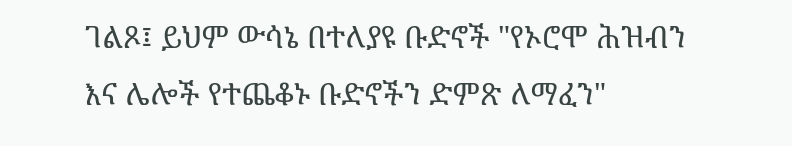ገልጾ፤ ይህም ውሳኔ በተለያዩ ቡድኖች "የኦሮሞ ሕዝብን እና ሌሎች የተጨቆኑ ቡድኖችን ድምጽ ለማፈን"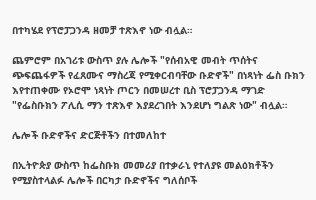በተካሄደ የፕሮፓጋንዳ ዘመቻ ተጽእኖ ነው ብሏል።

ጨምሮም በአገሪቱ ውስጥ ያሉ ሌሎች "የሰብአዊ መብት ጥሰትና ጭፍጨፋዎች የፈጸሙና ማስረጃ የሚቀርብባቸው ቡድኖች" በነጻነት ፌስ ቡክን እየተጠቀሙ የኦሮሞ ነጻነት ጦርን በመሠረተ ቢስ ፕሮፓጋንዳ ማገድ "የፌስቡክን ፖሊሲ ማን ተጽእኖ እያደረገበት እንደሆነ ግልጽ ነው" ብሏል።

ሌሎች ቡድኖችና ድርጅቶችን በተመለከተ

በኢትዮጵያ ውስጥ ከፌስቡክ መመሪያ በተቃራኒ የተለያዩ መልዕክቶችን የሚያስተላልፉ ሌሎች በርካታ ቡድኖችና ግለሰቦች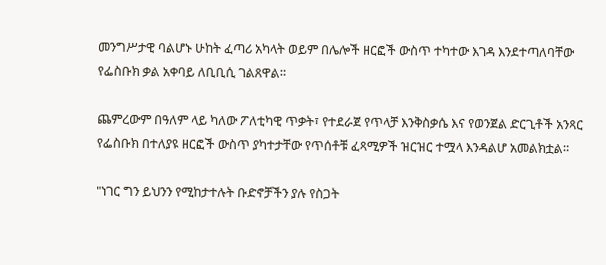መንግሥታዊ ባልሆኑ ሁከት ፈጣሪ አካላት ወይም በሌሎች ዘርፎች ውስጥ ተካተው እገዳ እንደተጣለባቸው የፌስቡክ ቃል አቀባይ ለቢቢሲ ገልጸዋል።

ጨምረውም በዓለም ላይ ካለው ፖለቲካዊ ጥቃት፣ የተደራጀ የጥላቻ እንቅስቃሴ እና የወንጀል ድርጊቶች አንጻር የፌስቡክ በተለያዩ ዘርፎች ውስጥ ያካተታቸው የጥሰቶቹ ፈጻሚዎች ዝርዝር ተሟላ እንዳልሆ አመልክቷል።

"ነገር ግን ይህንን የሚከታተሉት ቡድኖቻችን ያሉ የስጋት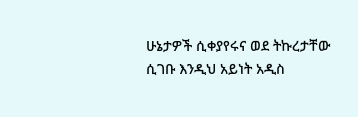ሁኔታዎች ሲቀያየሩና ወደ ትኩረታቸው ሲገቡ እንዲህ አይነት አዲስ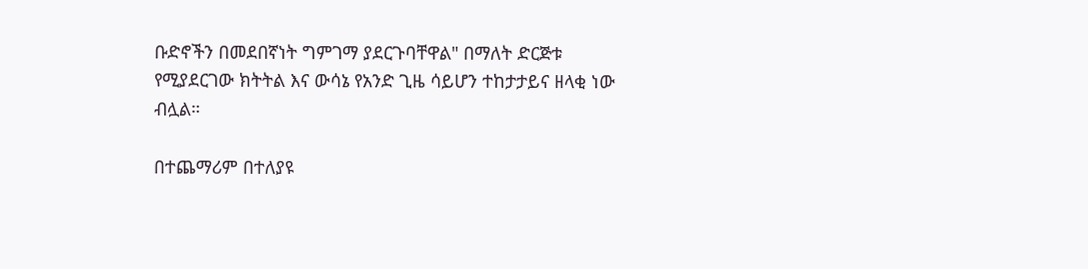ቡድኖችን በመደበኛነት ግምገማ ያደርጉባቸዋል" በማለት ድርጅቱ የሚያደርገው ክትትል እና ውሳኔ የአንድ ጊዜ ሳይሆን ተከታታይና ዘላቂ ነው ብሏል።

በተጨማሪም በተለያዩ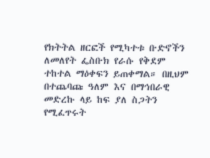የክትትል ዘርፎች የሚካተቱ ቡድኖችን ለመለየት ፌስቡክ የራሱ የቅደም ተከተል ማዕቀፍን ይጠቀማል። በዚህም በተጨባጩ ዓለም እና በማኅበራዊ መድረኩ ላይ ከፍ ያለ ስጋትን የሚፈጥሩት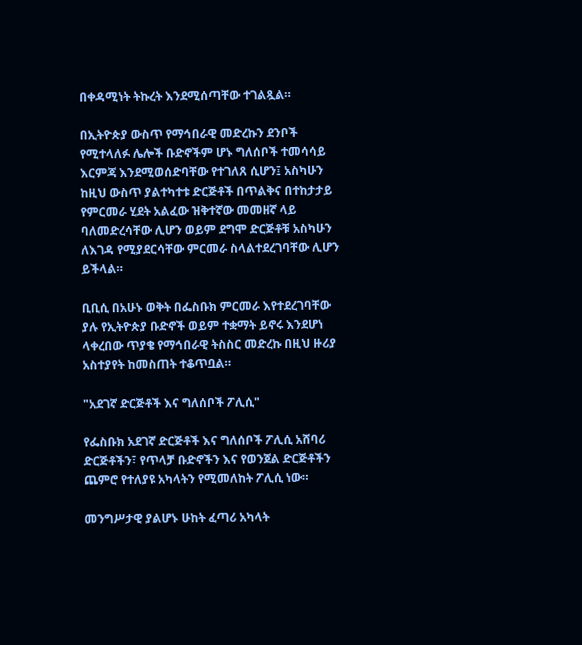በቀዳሚነት ትኩረት እንደሚሰጣቸው ተገልጿል።

በኢትዮጵያ ውስጥ የማኅበራዊ መድረኩን ደንቦች የሚተላለፉ ሌሎች ቡድኖችም ሆኑ ግለሰቦች ተመሳሳይ እርምጃ እንደሚወሰድባቸው የተገለጸ ሲሆን፤ አስካሁን ከዚህ ውስጥ ያልተካተቱ ድርጅቶች በጥልቅና በተከታታይ የምርመራ ሂደት አልፈው ዝቅተኛው መመዘኛ ላይ ባለመድረሳቸው ሊሆን ወይም ደግሞ ድርጅቶቹ አስካሁን ለእገዳ የሚያደርሳቸው ምርመራ ስላልተደረገባቸው ሊሆን ይችላል።

ቢቢሲ በአሁኑ ወቅት በፌስቡክ ምርመራ እየተደረገባቸው ያሉ የኢትዮጵያ ቡድኖች ወይም ተቋማት ይኖሩ እንደሆነ ላቀረበው ጥያቄ የማኅበራዊ ትስስር መድረኩ በዚህ ዙሪያ አስተያየት ከመስጠት ተቆጥቧል።

"አደገኛ ድርጅቶች እና ግለሰቦች ፖሊሲ"

የፌስቡክ አደገኛ ድርጅቶች እና ግለሰቦች ፖሊሲ አሸባሪ ድርጅቶችን፣ የጥላቻ ቡድኖችን እና የወንጀል ድርጅቶችን ጨምሮ የተለያዩ አካላትን የሚመለከት ፖሊሲ ነው።

መንግሥታዊ ያልሆኑ ሁከት ፈጣሪ አካላት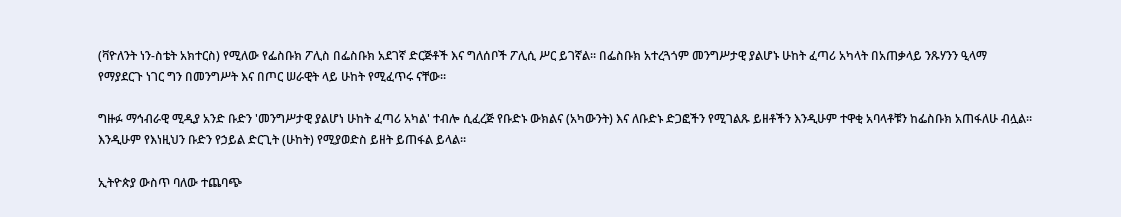(ቫዮለንት ነን-ስቴት አክተርስ) የሚለው የፌስቡክ ፖሊስ በፌስቡክ አደገኛ ድርጅቶች እና ግለሰቦች ፖሊሲ ሥር ይገኛል። በፌስቡክ አተረጓጎም መንግሥታዊ ያልሆኑ ሁከት ፈጣሪ አካላት በአጠቃላይ ንጹሃንን ዒላማ የማያደርጉ ነገር ግን በመንግሥት እና በጦር ሠራዊት ላይ ሁከት የሚፈጥሩ ናቸው።

ግዙፉ ማኅብራዊ ሚዲያ አንድ ቡድን 'መንግሥታዊ ያልሆነ ሁከት ፈጣሪ አካል' ተብሎ ሲፈረጅ የቡድኑ ውክልና (አካውንት) እና ለቡድኑ ድጋፎችን የሚገልጹ ይዘቶችን እንዲሁም ተዋቂ አባላቶቹን ከፌስቡክ አጠፋለሁ ብሏል። እንዲሁም የእነዚህን ቡድን የኃይል ድርጊት (ሁከት) የሚያወድስ ይዘት ይጠፋል ይላል።

ኢትዮጵያ ውስጥ ባለው ተጨባጭ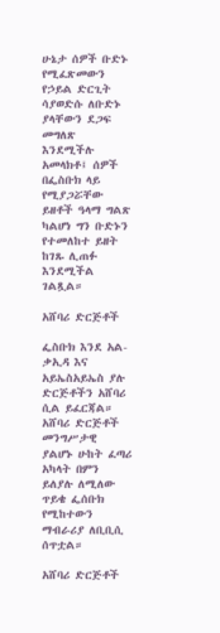ሁኔታ ሰዎች ቡድኑ የሚፈጽመውን የኃይል ድርጊት ሳያወድሱ ለቡድኑ ያላቸውን ደጋፍ መግለጽ እንደሚችሉ አመላክቶ፤ ሰዎች በፌስቡክ ላይ የሚያጋሯቸው ይዘቶች ዓላማ ግልጽ ካልሆነ ግን ቡድኑን የተመለከተ ይዘት ከገጹ ሊጠፉ እንደሚችል ገልጿል።

አሸባሪ ድርጅቶች

ፌስቡክ እንደ አል-ቃኢዳ እና አይኤስአይኤስ ያሉ ድርጅቶችን አሸባሪ ሲል ይፈርጃል። አሸባሪ ድርጅቶች መንግሥታዊ ያልሆኑ ሁከት ፈጣሪ አካላት በምን ይለያሉ ለሚለው ጥይቄ ፌሰቡክ የሚከተውን ማብራሪያ ለቢቢሲ ሰጥቷል።

አሸባሪ ድርጅቶች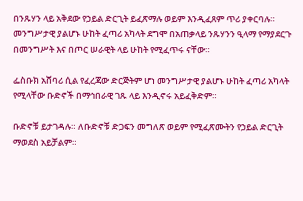በንጹሃን ላይ አቅደው የኃይል ድርጊት ይፈጽማሉ ወይም እንዲፈጸም ጥሪ ያቀርባሉ። መንግሥታዊ ያልሆኑ ሁከት ፈጣሪ አካላት ደግሞ በአጠቃላይ ንጹሃንን ዒላማ የማያደርጉ በመንግሥት እና በጦር ሠራዊት ላይ ሁከት የሚፈጥሩ ናቸው።

ፌስቡክ አሸባሪ ሲል የፈረጃው ድርጅትም ሆነ መንግሥታዊ ያልሆኑ ሁከት ፈጣሪ አካላት የሚላቸው ቡድኖች በማኅበራዊ ገጹ ላይ እንዲኖሩ አይፈቅድም።

ቡድኖቹ ይታገዳሉ። ለቡድኖቹ ድጋፍን መግለጽ ወይም የሚፈጽሙትን የኃይል ድርጊት ማወደስ አይቻልም።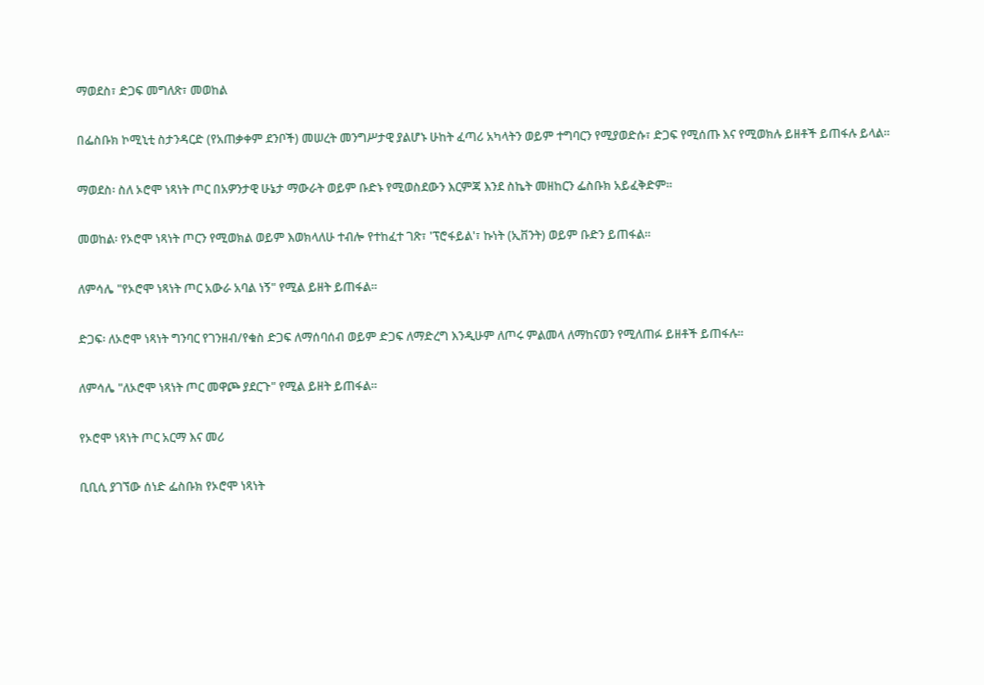ማወደስ፣ ድጋፍ መግለጽ፣ መወከል

በፌስቡክ ኮሚኒቲ ስታንዳርድ (የአጠቃቀም ደንቦች) መሠረት መንግሥታዊ ያልሆኑ ሁከት ፈጣሪ አካላትን ወይም ተግባርን የሚያወድሱ፣ ድጋፍ የሚሰጡ እና የሚወክሉ ይዘቶች ይጠፋሉ ይላል።

ማወደስ፡ ስለ ኦሮሞ ነጻነት ጦር በአዎንታዊ ሁኔታ ማውራት ወይም ቡድኑ የሚወስደውን እርምጃ እንደ ስኬት መዘከርን ፌስቡክ አይፈቅድም።

መወከል፡ የኦሮሞ ነጻነት ጦርን የሚወክል ወይም እወክላለሁ ተብሎ የተከፈተ ገጽ፣ 'ፕሮፋይል'፣ ኩነት (ኢቨንት) ወይም ቡድን ይጠፋል።

ለምሳሌ "የኦሮሞ ነጻነት ጦር አውራ አባል ነኝ" የሚል ይዘት ይጠፋል።

ድጋፍ፡ ለኦሮሞ ነጻነት ግንባር የገንዘብ/የቁስ ድጋፍ ለማሰባሰብ ወይም ድጋፍ ለማድረግ እንዲሁም ለጦሩ ምልመላ ለማከናወን የሚለጠፉ ይዘቶች ይጠፋሉ።

ለምሳሌ "ለኦሮሞ ነጻነት ጦር መዋጮ ያደርጉ" የሚል ይዘት ይጠፋል።

የኦሮሞ ነጻነት ጦር አርማ እና መሪ

ቢቢሲ ያገኘው ሰነድ ፌስቡክ የኦሮሞ ነጻነት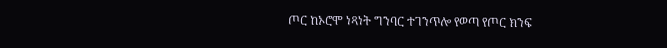ጦር ከኦሮሞ ነጻነት ግንባር ተገንጥሎ የወጣ የጦር ክንፍ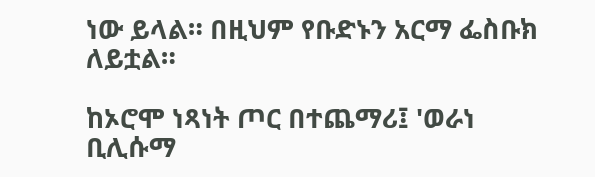ነው ይላል። በዚህም የቡድኑን አርማ ፌስቡክ ለይቷል።

ከኦሮሞ ነጻነት ጦር በተጨማሪ፤ 'ወራነ ቢሊሱማ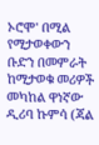ኦሮሞ' በሚል የሚታወቀውን ቡድን በመምራት ከሚታወቁ መሪዎች መካከል ዋነኛው ዲሪባ ኩምሳ (ጃል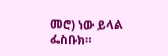መሮ) ነው ይላል ፌስቡክ።